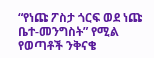“የነጩ ፖስታ ጎርፍ ወደ ነጩ ቤተ-መንግስት” የሚል የወጣቶች ንቅናቄ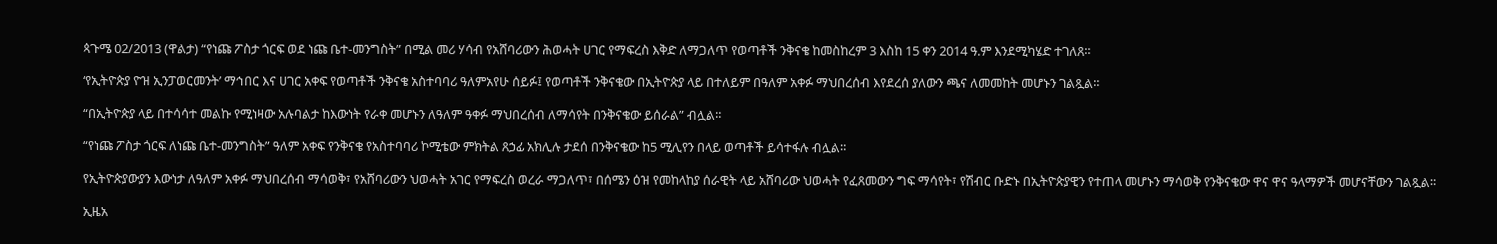ጳጉሜ 02/2013 (ዋልታ) “የነጩ ፖስታ ጎርፍ ወደ ነጩ ቤተ-መንግስት” በሚል መሪ ሃሳብ የአሸባሪውን ሕወሓት ሀገር የማፍረስ እቅድ ለማጋለጥ የወጣቶች ንቅናቄ ከመስከረም 3 እስከ 15 ቀን 2014 ዓ.ም እንደሚካሄድ ተገለጸ።

‘የኢትዮጵያ ዮዝ ኢንፓወርመንት’ ማኅበር እና ሀገር አቀፍ የወጣቶች ንቅናቄ አስተባባሪ ዓለምአየሁ ሰይፉ፤ የወጣቶች ንቅናቄው በኢትዮጵያ ላይ በተለይም በዓለም አቀፉ ማህበረሰብ እየደረሰ ያለውን ጫና ለመመከት መሆኑን ገልጿል።

“በኢትዮጵያ ላይ በተሳሳተ መልኩ የሚነዛው አሉባልታ ከእውነት የራቀ መሆኑን ለዓለም ዓቀፉ ማህበረሰብ ለማሳየት በንቅናቄው ይሰራል” ብሏል።

“የነጩ ፖስታ ጎርፍ ለነጩ ቤተ-መንግስት” ዓለም አቀፍ የንቅናቄ የአስተባባሪ ኮሚቴው ምክትል ጸኃፊ አክሊሉ ታደሰ በንቅናቄው ከ5 ሚሊየን በላይ ወጣቶች ይሳተፋሉ ብሏል።

የኢትዮጵያውያን እውነታ ለዓለም አቀፉ ማህበረሰብ ማሳወቅ፣ የአሸባሪውን ህወሓት አገር የማፍረስ ወረራ ማጋለጥ፣ በሰሜን ዕዝ የመከላከያ ሰራዊት ላይ አሸባሪው ህወሓት የፈጸመውን ግፍ ማሳየት፣ የሽብር ቡድኑ በኢትዮጵያዊን የተጠላ መሆኑን ማሳወቅ የንቅናቄው ዋና ዋና ዓላማዎች መሆናቸውን ገልጿል።

ኢዜአ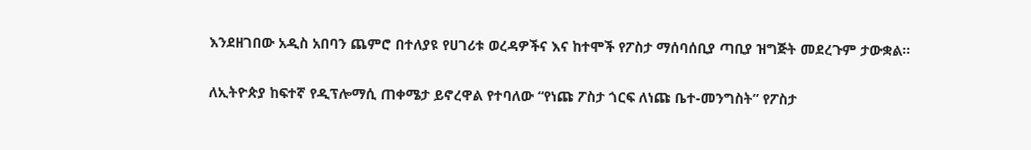እንደዘገበው አዲስ አበባን ጨምሮ በተለያዩ የሀገሪቱ ወረዳዎችና እና ከተሞች የፖስታ ማሰባሰቢያ ጣቢያ ዝግጅት መደረጉም ታውቋል።

ለኢትዮጵያ ከፍተኛ የዲፕሎማሲ ጠቀሜታ ይኖረዋል የተባለው “የነጩ ፖስታ ጎርፍ ለነጩ ቤተ-መንግስት” የፖስታ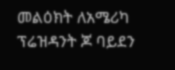መልዕክት ለአሜሪካ ፕሬዝዳንት ጆ ባይደን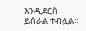እንዲደርስ ይሰራል ተብሏል።